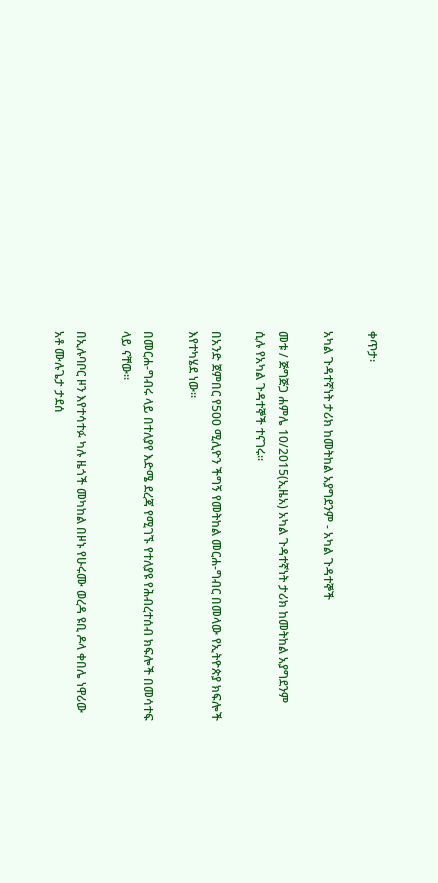ቀጥታ፡

አካል ጉዳተኛነት ታሪክ ከመትከል አያግደንም - አካል ጉዳተኞች

መቱ / ጅግጅጋ ሐምሌ 10/2015(ኢዜአ) አካል ጉዳተኛነት ታሪክ ከመትከል አያግደንም  ሲሉ የአካል ጉዳተኞች ተናገሩ።

በአንድ ጀምበር የ500 ሚሊዮን ችግኝ የመትከል መርሐ-ግብር በመላው የኢትዮጵያ ክፍሎች እየተካሄደ ነው።

በመርሐ-ግብሩ ላይ በተለያየ እድሜ ደረጃ የሚገኙ የተለያዩ የሕብረተሰብ ክፍሎች በመሳተፍ ላይ ናቸው።

በኢሉባቦር ዞን እየተሳተፉ ካሉ ዜጎች መካከል በዞኑ የሁሩሙ ወረዳ ዩቢ ዶላ ቀበሌ ነዋሪው አቶ ሙሉጌታ ታደሰ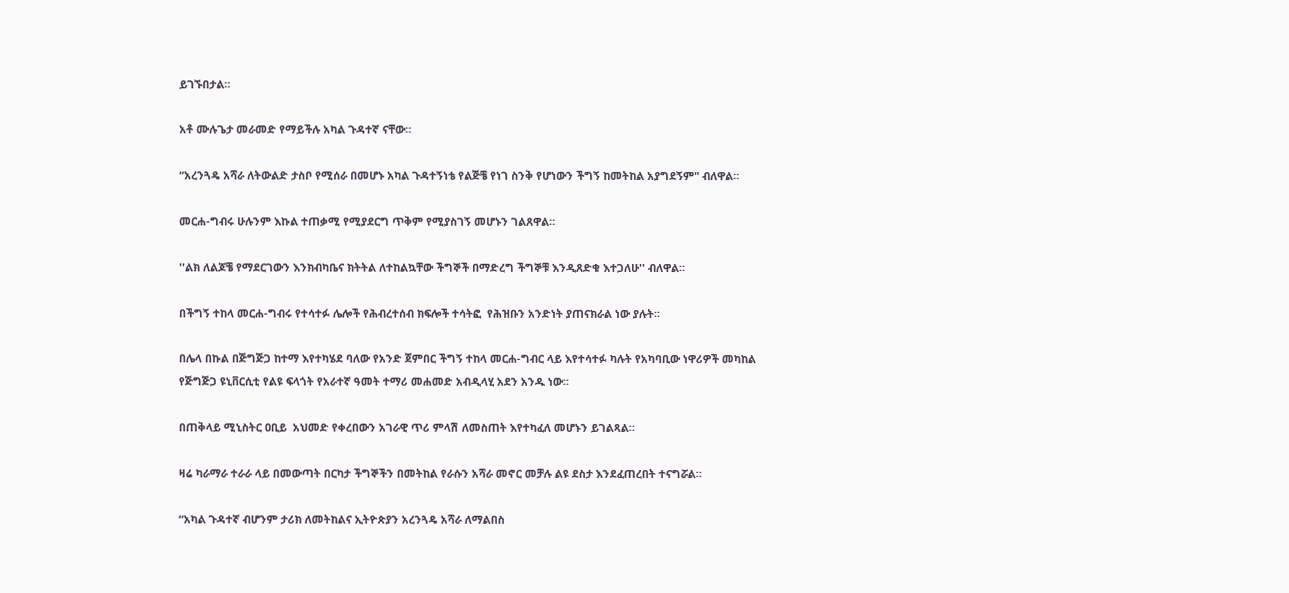ይገኙበታል።

አቶ ሙሉጌታ መራመድ የማይችሉ አካል ጉዳተኛ ናቸው።

“አረንጓዴ አሻራ ለትውልድ ታስቦ የሚሰራ በመሆኑ አካል ጉዳተኝነቴ የልጅቼ የነገ ስንቅ የሆነውን ችግኝ ከመትከል አያግደኝም" ብለዋል።

መርሐ-ግብሩ ሁሉንም እኩል ተጠቃሚ የሚያደርግ ጥቅም የሚያስገኝ መሆኑን ገልጸዋል።

''ልክ ለልጆቼ የማደርገውን እንክብካቤና ክትትል ለተከልኳቸው ችግኞች በማድረግ ችግኞቹ እንዲጸድቁ እተጋለሁ'' ብለዋል።

በችግኝ ተከላ መርሐ-ግብሩ የተሳተፉ ሌሎች የሕብረተሰብ ክፍሎች ተሳትፎ  የሕዝቡን አንድነት ያጠናክራል ነው ያሉት።

በሌላ በኩል በጅግጅጋ ከተማ እየተካሄደ ባለው የአንድ ጀምበር ችግኝ ተከላ መርሐ-ግብር ላይ እየተሳተፉ ካሉት የአካባቢው ነዋሪዎች መካከል የጅግጅጋ ዩኒቨርሲቲ የልዩ ፍላጎት የአራተኛ ዓመት ተማሪ መሐመድ አብዲላሂ አደን አንዱ ነው።

በጠቅላይ ሚኒስትር ዐቢይ  አህመድ የቀረበውን አገራዊ ጥሪ ምላሽ ለመስጠት እየተካፈለ መሆኑን ይገልጻል።

ዛሬ ካራማራ ተራራ ላይ በመውጣት በርካታ ችግኞችን በመትከል የራሱን አሻራ መኖር መቻሉ ልዩ ደስታ እንደፈጠረበት ተናግሯል።

“አካል ጉዳተኛ ብሆንም ታሪክ ለመትከልና ኢትዮጵያን አረንጓዴ አሻራ ለማልበስ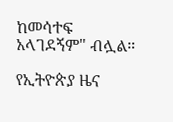ከመሳተፍ አላገደኝም" ብሏል።

የኢትዮጵያ ዜና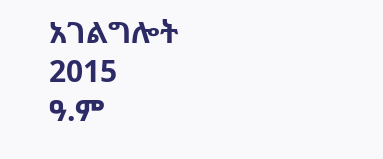አገልግሎት
2015
ዓ.ም